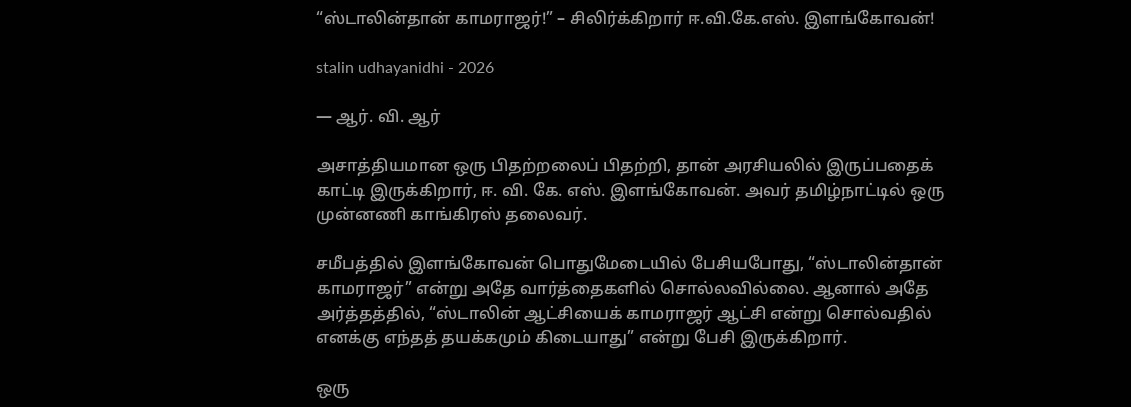“ஸ்டாலின்தான் காமராஜர்!” – சிலிர்க்கிறார் ஈ.வி.கே.எஸ். இளங்கோவன்!

stalin udhayanidhi - 2026

— ஆர். வி. ஆர்

அசாத்தியமான ஒரு பிதற்றலைப் பிதற்றி, தான் அரசியலில் இருப்பதைக் காட்டி இருக்கிறார், ஈ. வி. கே. எஸ். இளங்கோவன். அவர் தமிழ்நாட்டில் ஒரு முன்னணி காங்கிரஸ் தலைவர்.

சமீபத்தில் இளங்கோவன் பொதுமேடையில் பேசியபோது, “ஸ்டாலின்தான் காமராஜர்” என்று அதே வார்த்தைகளில் சொல்லவில்லை. ஆனால் அதே அர்த்தத்தில், “ஸ்டாலின் ஆட்சியைக் காமராஜர் ஆட்சி என்று சொல்வதில் எனக்கு எந்தத் தயக்கமும் கிடையாது” என்று பேசி இருக்கிறார்.

ஒரு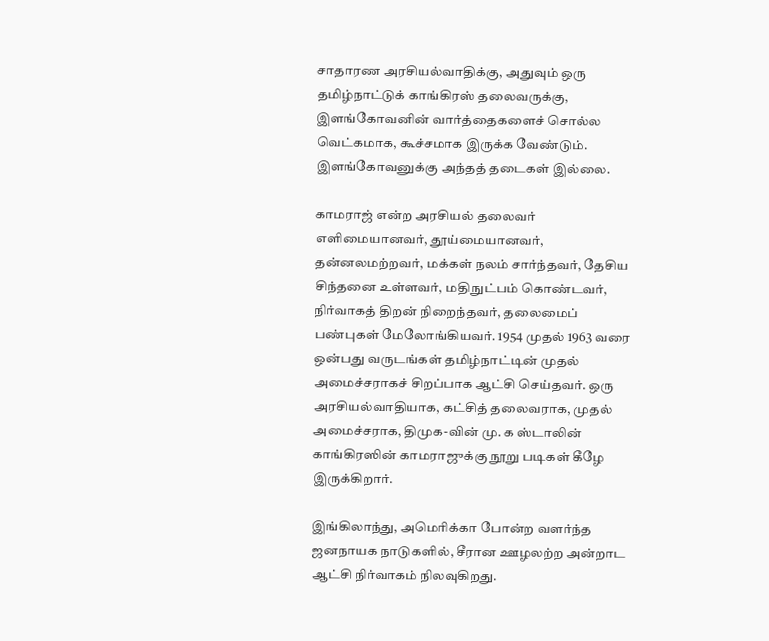சாதாரண அரசியல்வாதிக்கு, அதுவும் ஒரு தமிழ்நாட்டுக் காங்கிரஸ் தலைவருக்கு, இளங்கோவனின் வார்த்தைகளைச் சொல்ல வெட்கமாக, கூச்சமாக இருக்க வேண்டும். இளங்கோவனுக்கு அந்தத் தடைகள் இல்லை.

காமராஜ் என்ற அரசியல் தலைவர் எளிமையானவர், தூய்மையானவர், தன்னலமற்றவர், மக்கள் நலம் சார்ந்தவர், தேசிய சிந்தனை உள்ளவர், மதிநுட்பம் கொண்டவர், நிர்வாகத் திறன் நிறைந்தவர், தலைமைப் பண்புகள் மேலோங்கியவர். 1954 முதல் 1963 வரை ஒன்பது வருடங்கள் தமிழ்நாட்டின் முதல் அமைச்சராகச் சிறப்பாக ஆட்சி செய்தவர். ஒரு அரசியல்வாதியாக, கட்சித் தலைவராக, முதல் அமைச்சராக, திமுக-வின் மு. க ஸ்டாலின் காங்கிரஸின் காமராஜுக்கு நூறு படிகள் கீழே இருக்கிறார்.

இங்கிலாந்து, அமெரிக்கா போன்ற வளர்ந்த ஜனநாயக நாடுகளில், சீரான ஊழலற்ற அன்றாட ஆட்சி நிர்வாகம் நிலவுகிறது.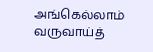அங்கெல்லாம் வருவாய்த்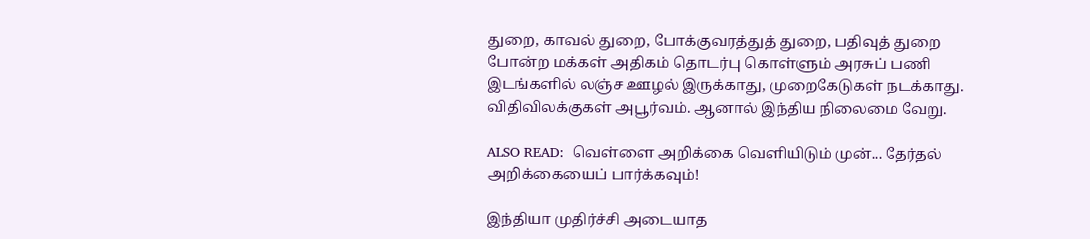துறை, காவல் துறை, போக்குவரத்துத் துறை, பதிவுத் துறை போன்ற மக்கள் அதிகம் தொடர்பு கொள்ளும் அரசுப் பணி இடங்களில் லஞ்ச ஊழல் இருக்காது, முறைகேடுகள் நடக்காது. விதிவிலக்குகள் அபூர்வம். ஆனால் இந்திய நிலைமை வேறு.

ALSO READ:  வெள்ளை அறிக்கை வெளியிடும் முன்... தேர்தல் அறிக்கையைப் பார்க்கவும்!

இந்தியா முதிர்ச்சி அடையாத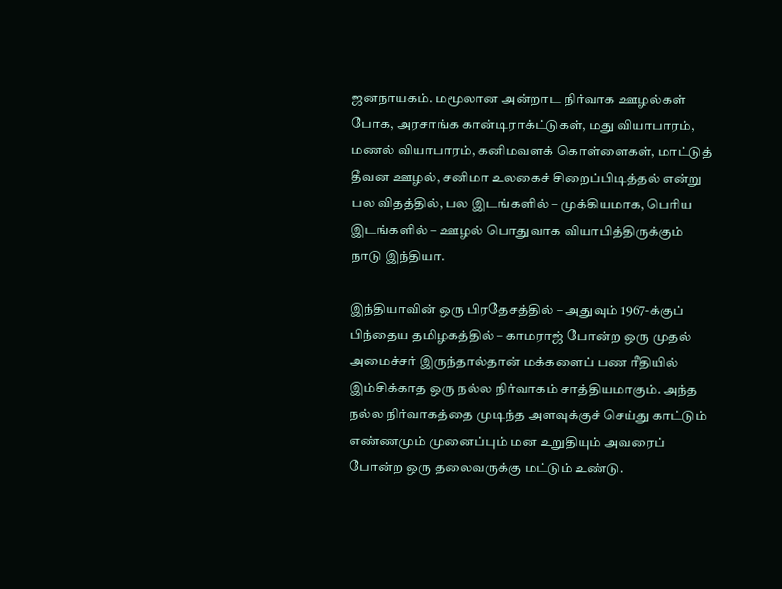ஜனநாயகம். மமூலான அன்றாட நிர்வாக ஊழல்கள் போக, அரசாங்க கான்டிராக்ட்டுகள், மது வியாபாரம், மணல் வியாபாரம், கனிமவளக் கொள்ளைகள், மாட்டுத் தீவன ஊழல், சனிமா உலகைச் சிறைப்பிடித்தல் என்று பல விதத்தில், பல இடங்களில் – முக்கியமாக, பெரிய இடங்களில் – ஊழல் பொதுவாக வியாபித்திருக்கும் நாடு இந்தியா.

இந்தியாவின் ஒரு பிரதேசத்தில் – அதுவும் 1967-க்குப் பிந்தைய தமிழகத்தில் – காமராஜ் போன்ற ஒரு முதல் அமைச்சர் இருந்தால்தான் மக்களைப் பண ரீதியில் இம்சிக்காத ஒரு நல்ல நிர்வாகம் சாத்தியமாகும். அந்த நல்ல நிர்வாகத்தை முடிந்த அளவுக்குச் செய்து காட்டும் எண்ணமும் முனைப்பும் மன உறுதியும் அவரைப் போன்ற ஒரு தலைவருக்கு மட்டும் உண்டு.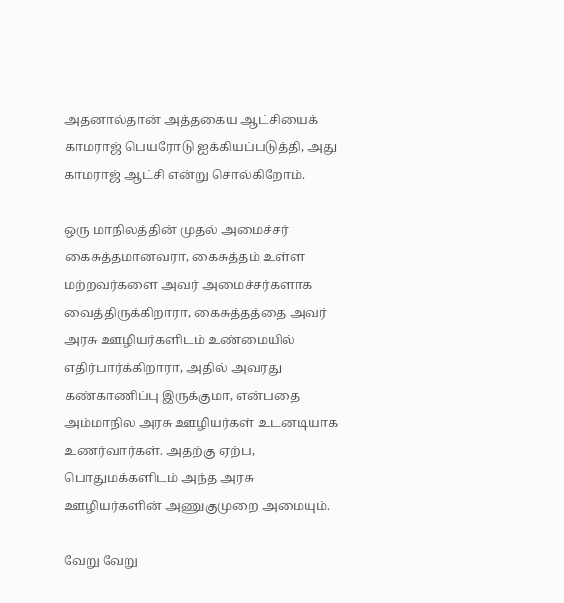அதனால்தான் அத்தகைய ஆட்சியைக் காமராஜ் பெயரோடு ஐக்கியப்படுத்தி, அது காமராஜ் ஆட்சி என்று சொல்கிறோம்.

ஒரு மாநிலத்தின் முதல் அமைச்சர் கைசுத்தமானவரா, கைசுத்தம் உள்ள மற்றவர்களை அவர் அமைச்சர்களாக வைத்திருக்கிறாரா, கைசுத்தத்தை அவர் அரசு ஊழியர்களிடம் உண்மையில் எதிர்பார்க்கிறாரா, அதில் அவரது கண்காணிப்பு இருக்குமா, என்பதை அம்மாநில அரசு ஊழியர்கள் உடனடியாக உணர்வார்கள். அதற்கு ஏற்ப, பொதுமக்களிடம் அந்த அரசு ஊழியர்களின் அணுகுமுறை அமையும்.

வேறு வேறு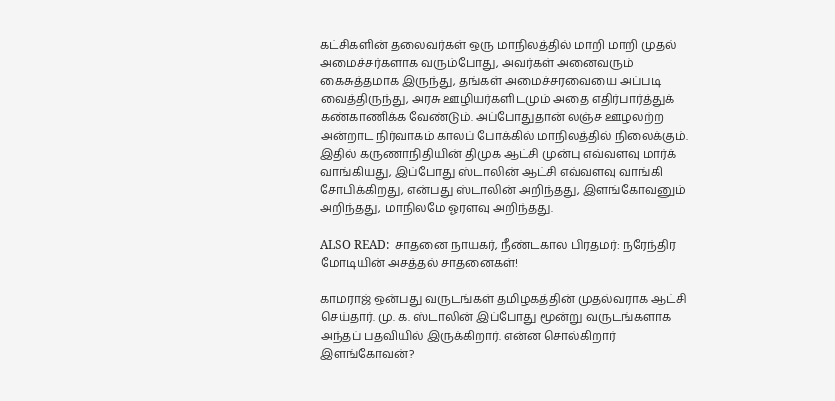கட்சிகளின் தலைவர்கள் ஒரு மாநிலத்தில் மாறி மாறி முதல் அமைச்சர்களாக வரும்போது, அவர்கள் அனைவரும் கைசுத்தமாக இருந்து, தங்கள் அமைச்சரவையை அப்படி வைத்திருந்து, அரசு ஊழியர்களிடமும் அதை எதிர்பார்த்துக் கண்காணிக்க வேண்டும். அப்போதுதான் லஞ்ச ஊழலற்ற அன்றாட நிர்வாகம் காலப் போக்கில் மாநிலத்தில் நிலைக்கும். இதில் கருணாநிதியின் திமுக ஆட்சி முன்பு எவ்வளவு மார்க் வாங்கியது, இப்போது ஸ்டாலின் ஆட்சி எவ்வளவு வாங்கி சோபிக்கிறது, என்பது ஸ்டாலின் அறிந்தது, இளங்கோவனும் அறிந்தது, மாநிலமே ஓரளவு அறிந்தது.

ALSO READ:  சாதனை நாயகர், நீண்டகால பிரதமர்: நரேந்திர மோடியின் அசத்தல் சாதனைகள்!

காமராஜ் ஒன்பது வருடங்கள் தமிழகத்தின் முதல்வராக ஆட்சி செய்தார். மு. க. ஸ்டாலின் இப்போது மூன்று வருடங்களாக அந்தப் பதவியில் இருக்கிறார். என்ன சொல்கிறார் இளங்கோவன்?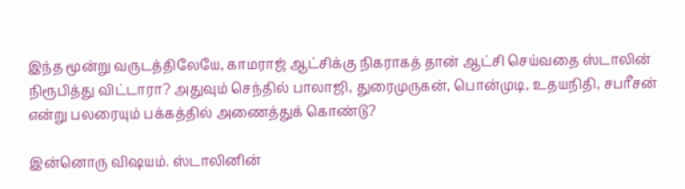இந்த மூன்று வருடத்திலேயே, காமராஜ் ஆட்சிக்கு நிகராகத் தான் ஆட்சி செய்வதை ஸ்டாலின் நிரூபித்து விட்டாரா? அதுவும் செந்தில் பாலாஜி, துரைமுருகன், பொன்முடி, உதயநிதி, சபரீசன் என்று பலரையும் பக்கத்தில் அணைத்துக் கொண்டு?

இன்னொரு விஷயம். ஸ்டாலினின்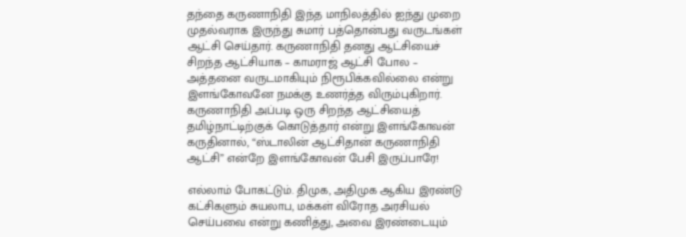தந்தை கருணாநிதி இந்த மாநிலத்தில் ஐந்து முறை முதல்வராக இருந்து சுமார் பத்தொன்பது வருடங்கள் ஆட்சி செய்தார். கருணாநிதி தனது ஆட்சியைச் சிறந்த ஆட்சியாக – காமராஜ் ஆட்சி போல – அத்தனை வருடமாகியும் நிரூபிக்கவில்லை என்று இளங்கோவனே நமக்கு உணர்த்த விரும்புகிறார். கருணாநிதி அப்படி ஒரு சிறந்த ஆட்சியைத் தமிழ்நாட்டிற்குக் கொடுத்தார் என்று இளங்கோவன் கருதினால், “ஸ்டாலின் ஆட்சிதான் கருணாநிதி ஆட்சி” என்றே இளங்கோவன் பேசி இருப்பாரே!

எல்லாம் போகட்டும். திமுக, அதிமுக ஆகிய இரண்டு கட்சிகளும் சுயலாப, மக்கள் விரோத அரசியல் செய்பவை என்று கணித்து, அவை இரண்டையும்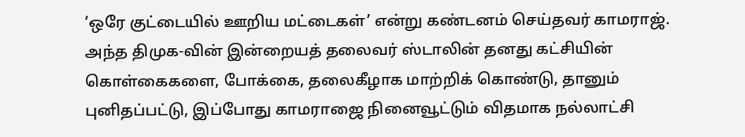‘ஒரே குட்டையில் ஊறிய மட்டைகள்’ என்று கண்டனம் செய்தவர் காமராஜ். அந்த திமுக-வின் இன்றையத் தலைவர் ஸ்டாலின் தனது கட்சியின் கொள்கைகளை, போக்கை, தலைகீழாக மாற்றிக் கொண்டு, தானும் புனிதப்பட்டு, இப்போது காமராஜை நினைவூட்டும் விதமாக நல்லாட்சி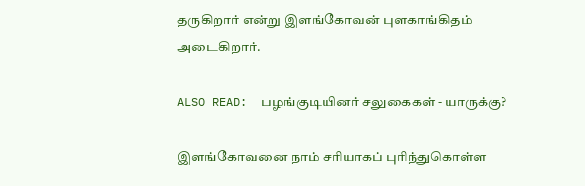தருகிறார் என்று இளங்கோவன் புளகாங்கிதம் அடைகிறார்.

ALSO READ:  பழங்குடியினர் சலுகைகள் - யாருக்கு?

இளங்கோவனை நாம் சரியாகப் புரிந்துகொள்ள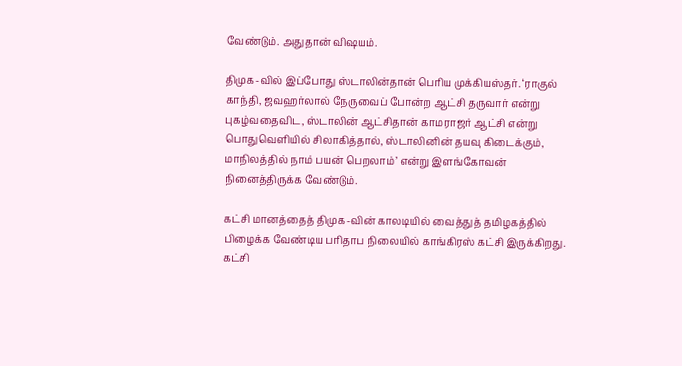வேண்டும். அதுதான் விஷயம்.

திமுக-வில் இப்போது ஸ்டாலின்தான் பெரிய முக்கியஸ்தர். ‘ராகுல் காந்தி, ஜவஹர்லால் நேருவைப் போன்ற ஆட்சி தருவார் என்று புகழ்வதைவிட, ஸ்டாலின் ஆட்சிதான் காமராஜர் ஆட்சி என்று பொதுவெளியில் சிலாகித்தால், ஸ்டாலினின் தயவு கிடைக்கும், மாநிலத்தில் நாம் பயன் பெறலாம்’ என்று இளங்கோவன் நினைத்திருக்க வேண்டும்.

கட்சி மானத்தைத் திமுக-வின் காலடியில் வைத்துத் தமிழகத்தில் பிழைக்க வேண்டிய பரிதாப நிலையில் காங்கிரஸ் கட்சி இருக்கிறது. கட்சி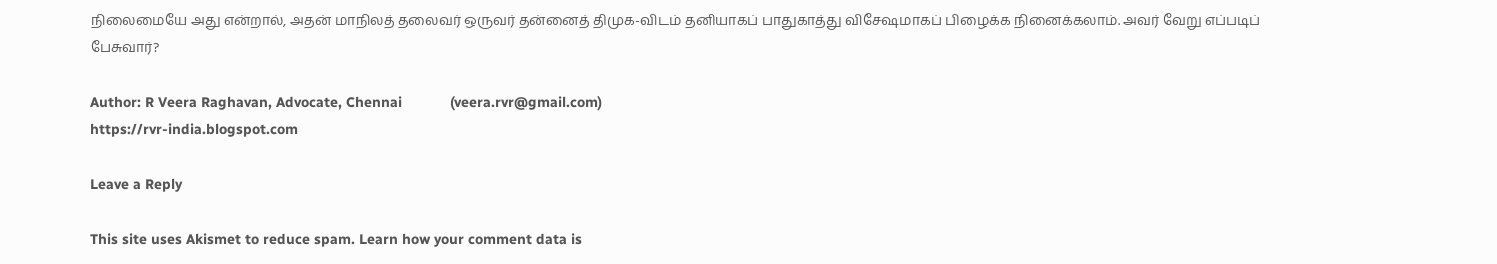நிலைமையே அது என்றால், அதன் மாநிலத் தலைவர் ஒருவர் தன்னைத் திமுக-விடம் தனியாகப் பாதுகாத்து விசேஷமாகப் பிழைக்க நினைக்கலாம். அவர் வேறு எப்படிப் பேசுவார்?

Author: R Veera Raghavan, Advocate, Chennai            (veera.rvr@gmail.com)
https://rvr-india.blogspot.com

Leave a Reply

This site uses Akismet to reduce spam. Learn how your comment data is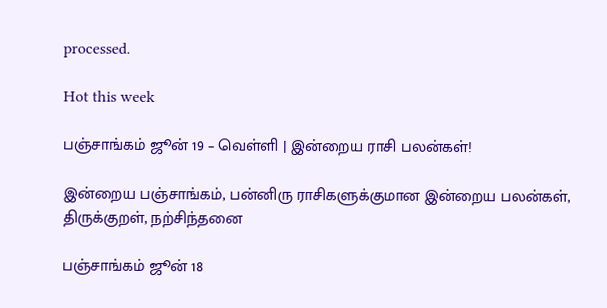processed.

Hot this week

பஞ்சாங்கம் ஜூன் 19 – வெள்ளி | இன்றைய ராசி பலன்கள்!

இன்றைய பஞ்சாங்கம், பன்னிரு ராசிகளுக்குமான இன்றைய பலன்கள், திருக்குறள், நற்சிந்தனை

பஞ்சாங்கம் ஜூன் 18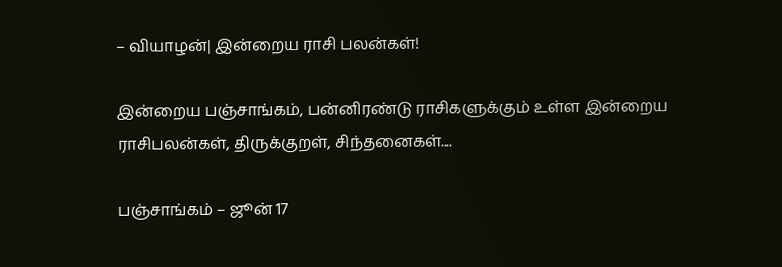– வியாழன்| இன்றைய ராசி பலன்கள்!

இன்றைய பஞ்சாங்கம், பன்னிரண்டு ராசிகளுக்கும் உள்ள இன்றைய ராசிபலன்கள், திருக்குறள், சிந்தனைகள்....

பஞ்சாங்கம் – ஜூன் 17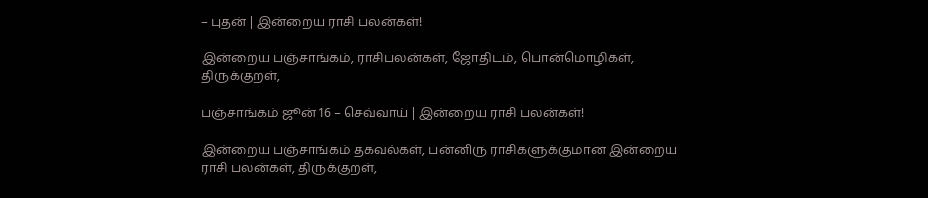– புதன் | இன்றைய ராசி பலன்கள்!

இன்றைய பஞ்சாங்கம், ராசிபலன்கள், ஜோதிடம், பொன்மொழிகள், திருக்குறள்,

பஞ்சாங்கம் ஜூன் 16 – செவ்வாய் | இன்றைய ராசி பலன்கள்!

இன்றைய பஞ்சாங்கம் தகவல்கள், பன்னிரு ராசிகளுக்குமான இன்றைய ராசி பலன்கள், திருக்குறள்,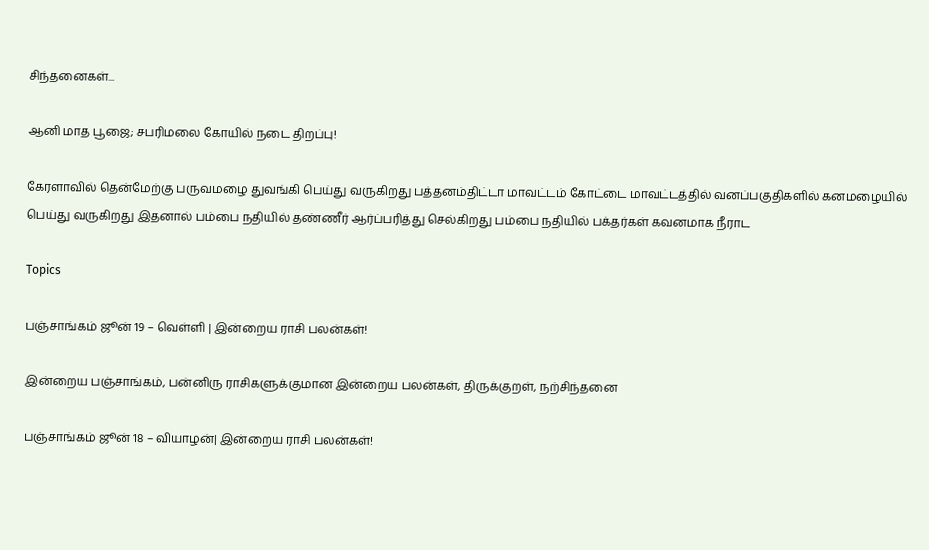சிந்தனைகள்...

ஆனி மாத பூஜை; சபரிமலை கோயில் நடை திறப்பு!

கேரளாவில் தென்மேற்கு பருவமழை துவங்கி பெய்து வருகிறது பத்தனம்திட்டா மாவட்டம் கோட்டை மாவட்டத்தில் வனப்பகுதிகளில் கனமழையில் பெய்து வருகிறது இதனால் பம்பை நதியில் தண்ணீர் ஆர்ப்பரித்து செல்கிறது பம்பை நதியில் பக்தர்கள் கவனமாக நீராட

Topics

பஞ்சாங்கம் ஜூன் 19 – வெள்ளி | இன்றைய ராசி பலன்கள்!

இன்றைய பஞ்சாங்கம், பன்னிரு ராசிகளுக்குமான இன்றைய பலன்கள், திருக்குறள், நற்சிந்தனை

பஞ்சாங்கம் ஜூன் 18 – வியாழன்| இன்றைய ராசி பலன்கள்!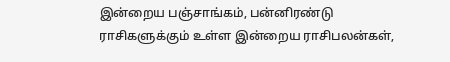இன்றைய பஞ்சாங்கம், பன்னிரண்டு ராசிகளுக்கும் உள்ள இன்றைய ராசிபலன்கள்,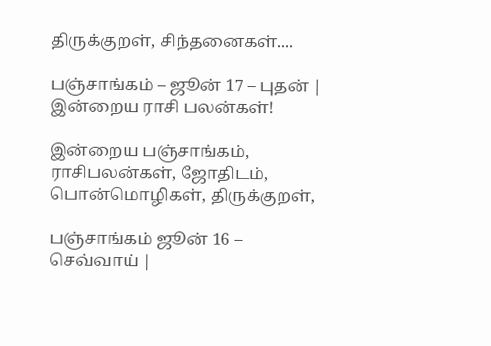திருக்குறள், சிந்தனைகள்....

பஞ்சாங்கம் – ஜூன் 17 – புதன் | இன்றைய ராசி பலன்கள்!

இன்றைய பஞ்சாங்கம், ராசிபலன்கள், ஜோதிடம், பொன்மொழிகள், திருக்குறள்,

பஞ்சாங்கம் ஜூன் 16 – செவ்வாய் |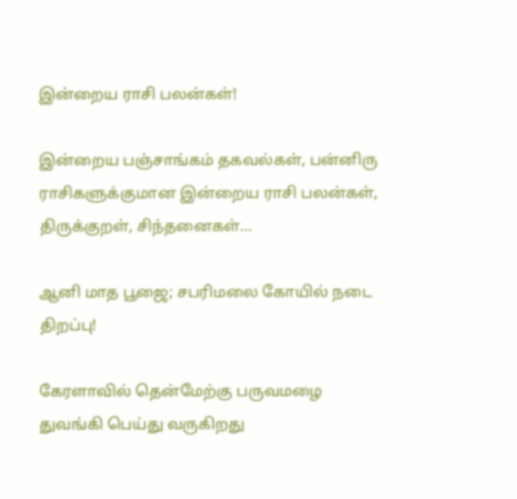இன்றைய ராசி பலன்கள்!

இன்றைய பஞ்சாங்கம் தகவல்கள், பன்னிரு ராசிகளுக்குமான இன்றைய ராசி பலன்கள், திருக்குறள், சிந்தனைகள்...

ஆனி மாத பூஜை; சபரிமலை கோயில் நடை திறப்பு!

கேரளாவில் தென்மேற்கு பருவமழை துவங்கி பெய்து வருகிறது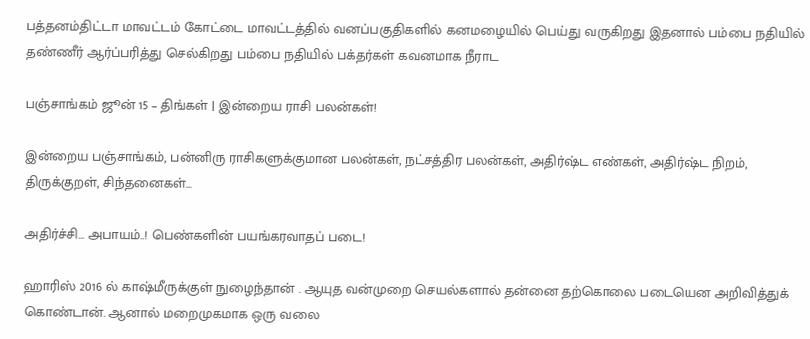பத்தனம்திட்டா மாவட்டம் கோட்டை மாவட்டத்தில் வனப்பகுதிகளில் கனமழையில் பெய்து வருகிறது இதனால் பம்பை நதியில் தண்ணீர் ஆர்ப்பரித்து செல்கிறது பம்பை நதியில் பக்தர்கள் கவனமாக நீராட

பஞ்சாங்கம் ஜூன் 15 – திங்கள் | இன்றைய ராசி பலன்கள்!

இன்றைய பஞ்சாங்கம், பன்னிரு ராசிகளுக்குமான பலன்கள், நட்சத்திர பலன்கள், அதிர்ஷ்ட எண்கள், அதிர்ஷ்ட நிறம், திருக்குறள், சிந்தனைகள்...

அதிர்ச்சி… அபாயம்..! பெண்களின் பயங்கரவாதப் படை!

ஹாரிஸ் 2016 ல் காஷ்மீருக்குள் நுழைந்தான் . ஆயுத வன்முறை செயல்களால் தன்னை தற்கொலை படையென அறிவித்துக் கொண்டான். ஆனால் மறைமுகமாக ஒரு வலை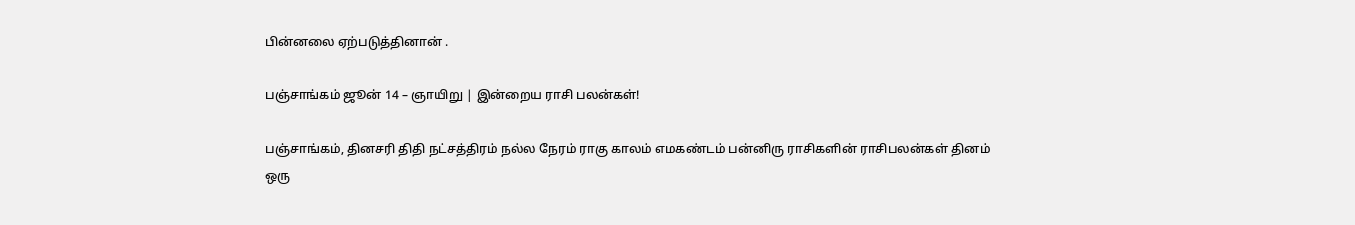பின்னலை ஏற்படுத்தினான் .

பஞ்சாங்கம் ஜூன் 14 – ஞாயிறு | இன்றைய ராசி பலன்கள்!

பஞ்சாங்கம், தினசரி திதி நட்சத்திரம் நல்ல நேரம் ராகு காலம் எமகண்டம் பன்னிரு ராசிகளின் ராசிபலன்கள் தினம் ஒரு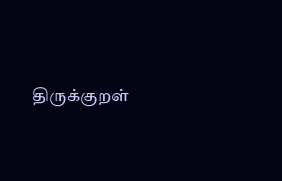திருக்குறள்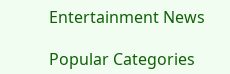Entertainment News

Popular Categories